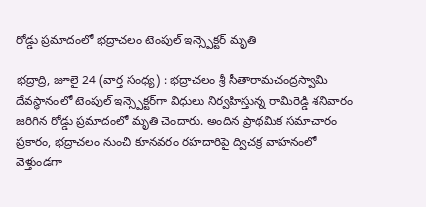రోడ్డు ప్రమాదంలో భద్రాచలం టెంపుల్ ఇన్స్పెక్టర్ మృతి

భద్రాద్రి, జూలై 24 (వార్త సంధ్య) : భద్రాచలం శ్రీ సీతారామచంద్రస్వామి దేవస్థానంలో టెంపుల్ ఇన్స్పెక్టర్‌గా విధులు నిర్వహిస్తున్న రామిరెడ్డి శనివారం జరిగిన రోడ్డు ప్రమాదంలో మృతి చెందారు. అందిన ప్రాథమిక సమాచారం ప్రకారం, భద్రాచలం నుంచి కూనవరం రహదారిపై ద్విచక్ర వాహనంలో వెళ్తుండగా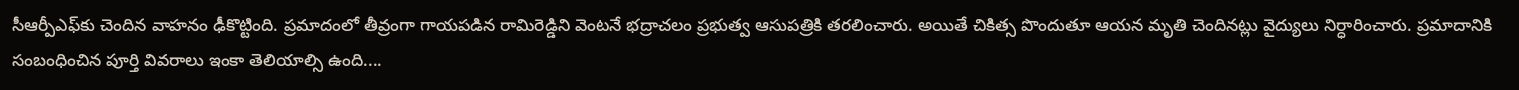సీఆర్పీఎఫ్‌కు చెందిన వాహనం ఢీకొట్టింది. ప్రమాదంలో తీవ్రంగా గాయపడిన రామిరెడ్డిని వెంటనే భద్రాచలం ప్రభుత్వ ఆసుపత్రికి తరలించారు. అయితే చికిత్స పొందుతూ ఆయన మృతి చెందినట్లు వైద్యులు నిర్ధారించారు. ప్రమాదానికి సంబంధించిన పూర్తి వివరాలు ఇంకా తెలియాల్సి ఉంది....